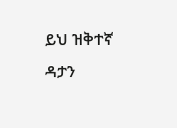ይህ ዝቅተኛ ዳታን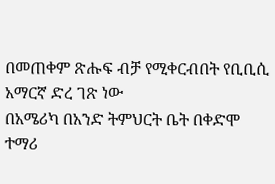በመጠቀም ጽሑፍ ብቻ የሚቀርብበት የቢቢሲ አማርኛ ድረ ገጽ ነው
በአሜሪካ በአንድ ትምህርት ቤት በቀድሞ ተማሪ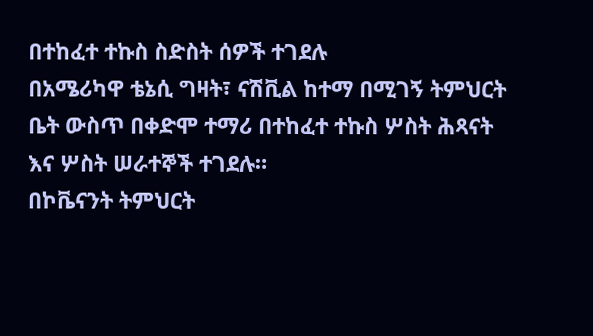በተከፈተ ተኩስ ስድስት ሰዎች ተገደሉ
በአሜሪካዋ ቴኔሲ ግዛት፣ ናሽቪል ከተማ በሚገኝ ትምህርት ቤት ውስጥ በቀድሞ ተማሪ በተከፈተ ተኩስ ሦስት ሕጻናት እና ሦስት ሠራተኞች ተገደሉ።
በኮቬናንት ትምህርት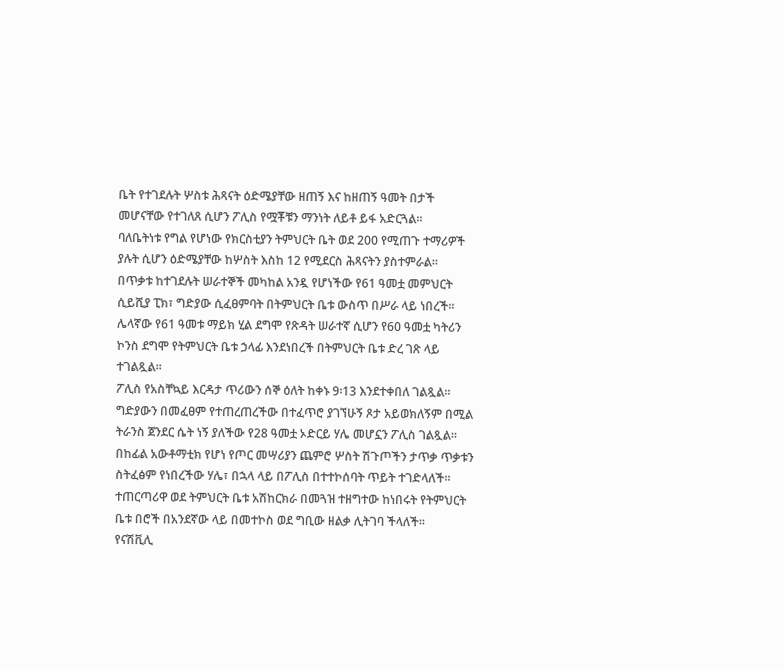ቤት የተገደሉት ሦስቱ ሕጻናት ዕድሜያቸው ዘጠኝ እና ከዘጠኝ ዓመት በታች መሆናቸው የተገለጸ ሲሆን ፖሊስ የሟቾቹን ማንነት ለይቶ ይፋ አድርጓል።
ባለቤትነቱ የግል የሆነው የክርስቲያን ትምህርት ቤት ወደ 200 የሚጠጉ ተማሪዎች ያሉት ሲሆን ዕድሜያቸው ከሦስት እስከ 12 የሚደርስ ሕጻናትን ያስተምራል።
በጥቃቱ ከተገደሉት ሠራተኞች መካከል አንዷ የሆነችው የ61 ዓመቷ መምህርት ሲይሺያ ፒክ፣ ግድያው ሲፈፀምባት በትምህርት ቤቱ ውስጥ በሥራ ላይ ነበረች።
ሌላኛው የ61 ዓመቱ ማይክ ሂል ደግሞ የጽዳት ሠራተኛ ሲሆን የ60 ዓመቷ ካትሪን ኮንስ ደግሞ የትምህርት ቤቱ ኃላፊ እንደነበረች በትምህርት ቤቱ ድረ ገጽ ላይ ተገልጿል።
ፖሊስ የአስቸኳይ እርዳታ ጥሪውን ሰኞ ዕለት ከቀኑ 9፡13 እንደተቀበለ ገልጿል።
ግድያውን በመፈፀም የተጠረጠረችው በተፈጥሮ ያገኘሁኝ ጾታ አይወክለኝም በሚል ትራንስ ጀንደር ሴት ነኝ ያለችው የ28 ዓመቷ ኦድርይ ሃሌ መሆኗን ፖሊስ ገልጿል።
በከፊል አውቶማቲክ የሆነ የጦር መሣሪያን ጨምሮ ሦስት ሽጉጦችን ታጥቃ ጥቃቱን ስትፈፅም የነበረችው ሃሌ፣ በኋላ ላይ በፖሊስ በተተኮሰባት ጥይት ተገድላለች።
ተጠርጣሪዋ ወደ ትምህርት ቤቱ አሽከርክራ በመጓዝ ተዘግተው ከነበሩት የትምህርት ቤቱ በሮች በአንደኛው ላይ በመተኮስ ወደ ግቢው ዘልቃ ሊትገባ ችላለች።
የናሽቪሊ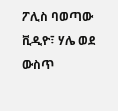ፖሊስ ባወጣው ቪዲዮ፣ ሃሌ ወደ ውስጥ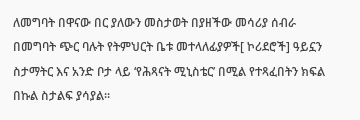ለመግባት በዋናው በር ያለውን መስታወት በያዘችው መሳሪያ ሰብራ በመግባት ጭር ባሉት የትምህርት ቤቱ መተላለፊያዎች[ ኮሪደሮች] ዓይኗን ስታማትር እና አንድ ቦታ ላይ ‘የሕጻናት ሚኒስቴር’ በሚል የተጻፈበትን ክፍል በኩል ስታልፍ ያሳያል።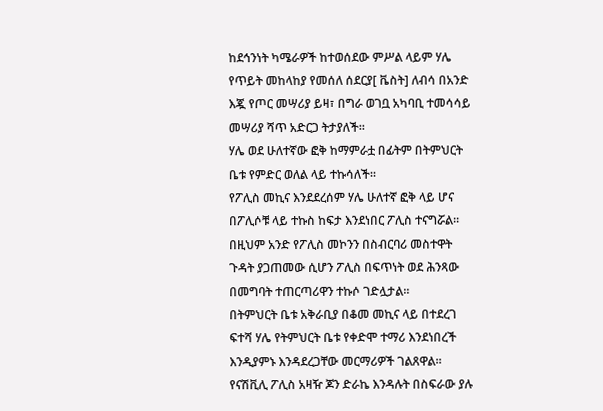ከደኅንነት ካሜራዎች ከተወሰደው ምሥል ላይም ሃሌ የጥይት መከላከያ የመሰለ ሰደርያ[ ቬስት] ለብሳ በአንድ እጇ የጦር መሣሪያ ይዛ፣ በግራ ወገቧ አካባቢ ተመሳሳይ መሣሪያ ሻጥ አድርጋ ትታያለች።
ሃሌ ወደ ሁለተኛው ፎቅ ከማምራቷ በፊትም በትምህርት ቤቱ የምድር ወለል ላይ ተኩሳለች።
የፖሊስ መኪና እንደደረሰም ሃሌ ሁለተኛ ፎቅ ላይ ሆና በፖሊሶቹ ላይ ተኩስ ከፍታ እንደነበር ፖሊስ ተናግሯል።
በዚህም አንድ የፖሊስ መኮንን በስብርባሪ መስተዋት ጉዳት ያጋጠመው ሲሆን ፖሊስ በፍጥነት ወደ ሕንጻው በመግባት ተጠርጣሪዋን ተኩሶ ገድሏታል።
በትምህርት ቤቱ አቅራቢያ በቆመ መኪና ላይ በተደረገ ፍተሻ ሃሌ የትምህርት ቤቱ የቀድሞ ተማሪ እንደነበረች እንዲያምኑ እንዳደረጋቸው መርማሪዎች ገልጸዋል።
የናሽቪሊ ፖሊስ አዛዥ ጆን ድራኬ እንዳሉት በስፍራው ያሉ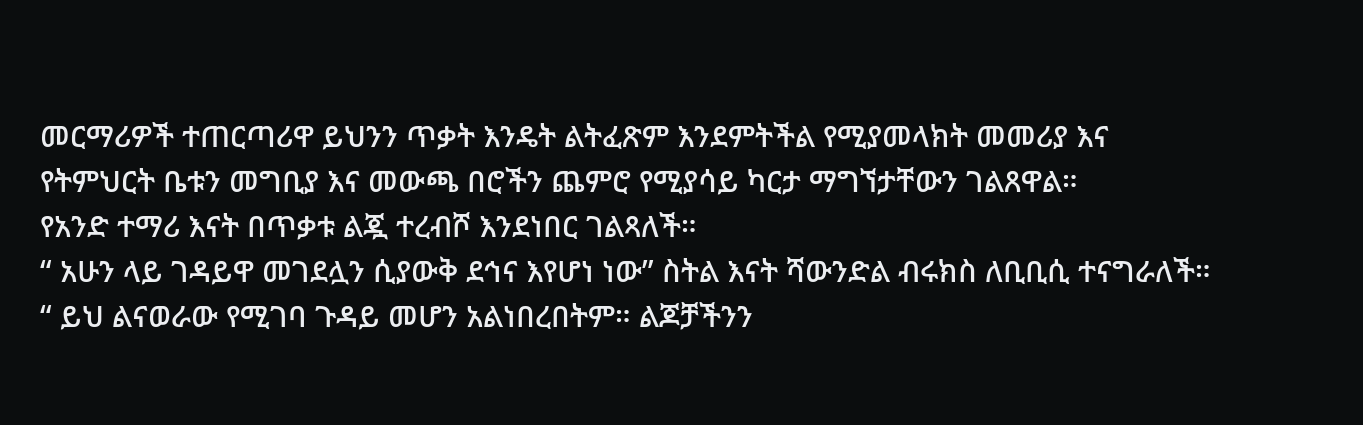መርማሪዎች ተጠርጣሪዋ ይህንን ጥቃት እንዴት ልትፈጽም እንደምትችል የሚያመላክት መመሪያ እና የትምህርት ቤቱን መግቢያ እና መውጫ በሮችን ጨምሮ የሚያሳይ ካርታ ማግኘታቸውን ገልጸዋል።
የአንድ ተማሪ እናት በጥቃቱ ልጇ ተረብሾ እንደነበር ገልጻለች።
“ አሁን ላይ ገዳይዋ መገደሏን ሲያውቅ ደኅና እየሆነ ነው” ስትል እናት ሻውንድል ብሩክስ ለቢቢሲ ተናግራለች። “ ይህ ልናወራው የሚገባ ጉዳይ መሆን አልነበረበትም። ልጆቻችንን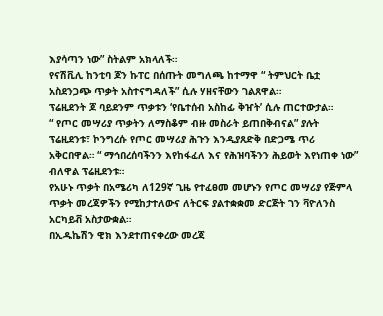እያሳጣን ነው” ስትልም አክላለች።
የናሽቪሊ ከንቲባ ጆን ኩፐር በሰጡት መግለጫ ከተማዋ “ ትምህርት ቤቷ አስደንጋጭ ጥቃት አስተናግዳለች” ሲሉ ሃዘናቸውን ገልጸዋል።
ፕሬዚደንት ጆ ባይደንም ጥቃቱን ‘የቤተሰብ አስከፊ ቅዠት’ ሲሉ ጠርተውታል።
“ የጦር መሣሪያ ጥቃትን ለማስቆም ብዙ መስራት ይጠበቅብናል” ያሉት ፕሬዚደንቱ፣ ኮንግረሱ የጦር መሣሪያ ሕጉን እንዲያጸድቅ በድጋሜ ጥሪ አቅርበዋል። “ ማኅበረሰባችንን እየከፋፈለ እና የሕዝባችንን ሕይወት እየነጠቀ ነው” ብለዋል ፕሬዚደንቱ።
የአሁኑ ጥቃት በአሜሪካ ለ129ኛ ጊዜ የተፈፀመ መሆኑን የጦር መሣሪያ የጅምላ ጥቃት መረጃዎችን የሚከታተለውና ለትርፍ ያልተቋቋመ ድርጅት ገን ቫዮለንስ አርካይቭ አስታውቋል።
በኢዱኬሽን ዊክ እንደተጠናቀረው መረጃ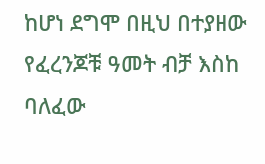ከሆነ ደግሞ በዚህ በተያዘው የፈረንጆቹ ዓመት ብቻ እስከ ባለፈው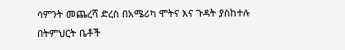ሳምንት መጨረሻ ድረስ በአሜሪካ ሞትና እና ጉዳት ያስከተሉ በትምህርት ቤቶች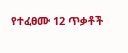የተፈፀሙ 12 ጥቃቶች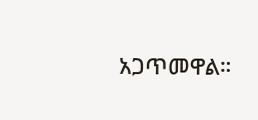አጋጥመዋል።